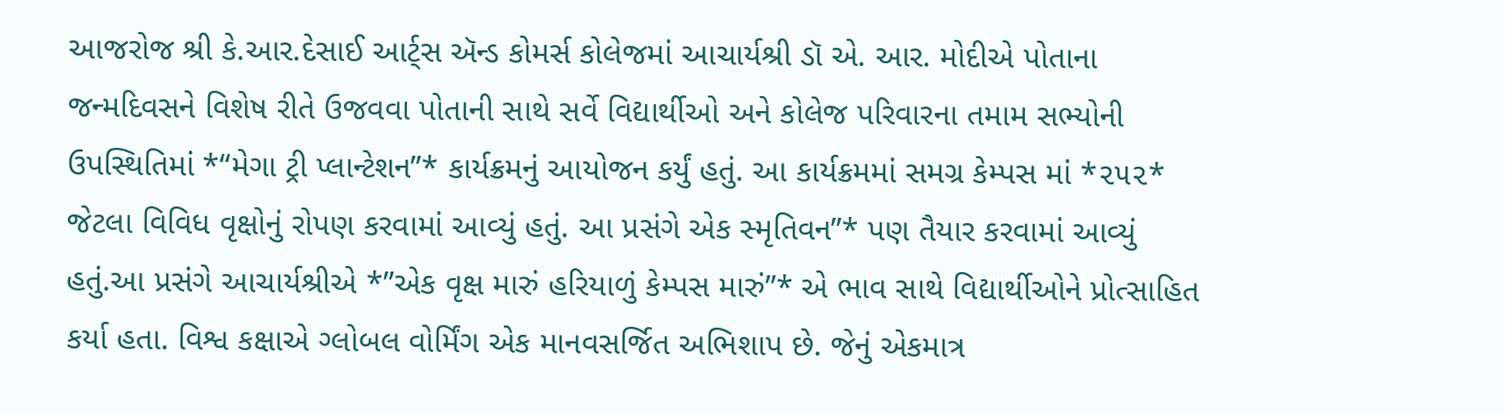આજરોજ શ્રી કે.આર.દેસાઈ આર્ટ્સ ઍન્ડ કોમર્સ કોલેજમાં આચાર્યશ્રી ડૉ એ. આર. મોદીએ પોતાના જન્મદિવસને વિશેષ રીતે ઉજવવા પોતાની સાથે સર્વે વિદ્યાર્થીઓ અને કોલેજ પરિવારના તમામ સભ્યોની ઉપસ્થિતિમાં *“મેગા ટ્રી પ્લાન્ટેશન”* કાર્યક્રમનું આયોજન કર્યું હતું. આ કાર્યક્રમમાં સમગ્ર કેમ્પસ માં *૨૫૨* જેટલા વિવિધ વૃક્ષોનું રોપણ કરવામાં આવ્યું હતું. આ પ્રસંગે એક સ્મૃતિવન”* પણ તૈયાર કરવામાં આવ્યું હતું.આ પ્રસંગે આચાર્યશ્રીએ *”એક વૃક્ષ મારું હરિયાળું કેમ્પસ મારું”* એ ભાવ સાથે વિદ્યાર્થીઓને પ્રોત્સાહિત કર્યા હતા. વિશ્વ કક્ષાએ ગ્લોબલ વોર્મિંગ એક માનવસર્જિત અભિશાપ છે. જેનું એકમાત્ર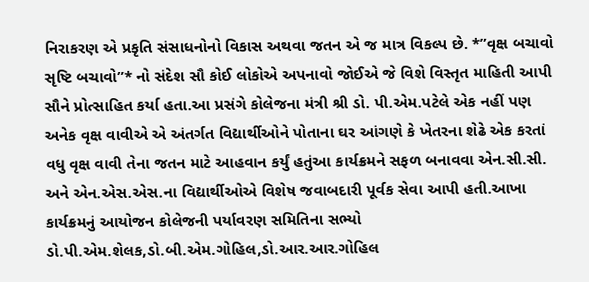નિરાકરણ એ પ્રકૃતિ સંસાધનોનો વિકાસ અથવા જતન એ જ માત્ર વિકલ્પ છે. *”વૃક્ષ બચાવો સૃષ્ટિ બચાવો”* નો સંદેશ સૌ કોઈ લોકોએ અપનાવો જોઈએ જે વિશે વિસ્તૃત માહિતી આપી સૌને પ્રોત્સાહિત કર્યા હતા.આ પ્રસંગે કોલેજના મંત્રી શ્રી ડો. પી.એમ.પટેલે એક નહીં પણ અનેક વૃક્ષ વાવીએ એ અંતર્ગત વિદ્યાર્થીઓને પોતાના ઘર આંગણે કે ખેતરના શેઢે એક કરતાં વધુ વૃક્ષ વાવી તેના જતન માટે આહવાન કર્યું હતુંઆ કાર્યક્રમને સફળ બનાવવા એન.સી.સી. અને એન.એસ.એસ.ના વિદ્યાર્થીઓએ વિશેષ જવાબદારી પૂર્વક સેવા આપી હતી.આખા કાર્યક્રમનું આયોજન કોલેજની પર્યાવરણ સમિતિના સભ્યો ડો.પી.એમ.શેલક,ડો.બી.એમ.ગોહિલ,ડો.આર.આર.ગોહિલ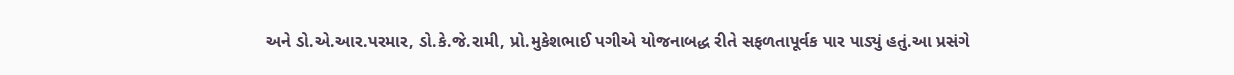અને ડો.એ.આર.પરમાર, ડો.કે.જે.રામી, પ્રો.મુકેશભાઈ પગીએ યોજનાબદ્ધ રીતે સફળતાપૂર્વક પાર પાડ્યું હતું.આ પ્રસંગે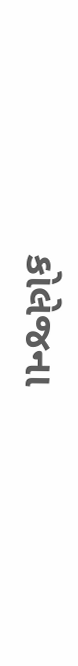કોલેજના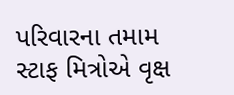પરિવારના તમામ સ્ટાફ મિત્રોએ વૃક્ષ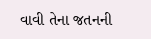વાવી તેના જતનની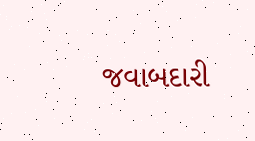જવાબદારી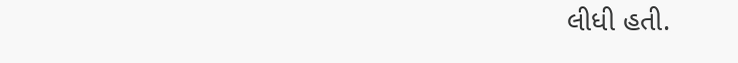લીધી હતી.